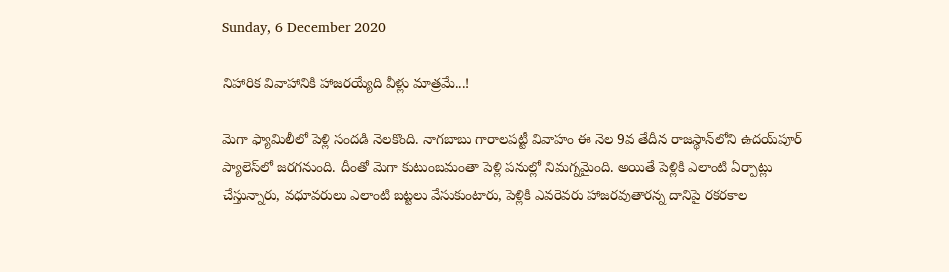Sunday, 6 December 2020

నిహారిక వివాహానికి హాజరయ్యేది వీళ్లు మాత్రమే...!

మెగా ఫ్యామిలీలో పెళ్లి సందడి నెలకొంది. నాగబాబు గారాలపట్టీ వివాహం ఈ నెల 9వ తేదీన రాజస్థాన్‌లోని ఉదయ్‌పూర్ ప్యాలెస్‌లో జరగనుంది. దీంతో మెగా కుటుంబమంతా పెళ్లి పనుల్లో నిమగ్నమైంది. అయితే పెళ్లికి ఎలాంటి ఏర్పాట్లు చేస్తున్నారు, వధూవరులు ఎలాంటి బట్టలు వేసుకుంటారు, పెళ్లికి ఎవరెవరు హాజరవుతారన్న దానిపై రకరకాల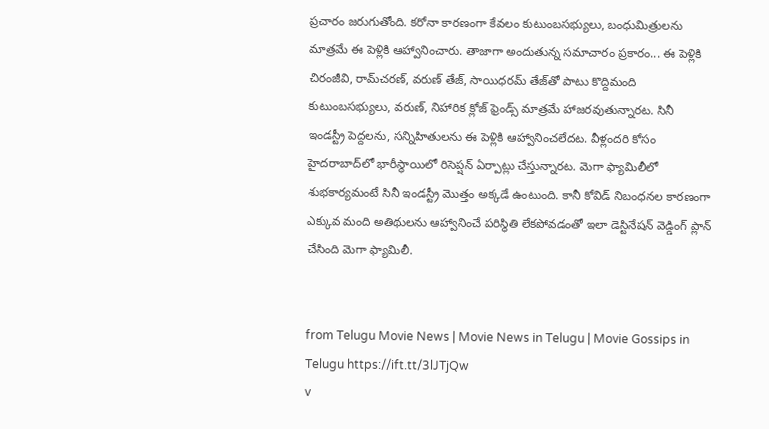ప్రచారం జరుగుతోంది. కరోనా కారణంగా కేవలం కుటుంబసభ్యులు, బంధుమిత్రులను మాత్రమే ఈ పెళ్లికి ఆహ్వానించారు. తాజాగా అందుతున్న సమాచారం ప్రకారం... ఈ పెళ్లికి చిరంజీవి, రామ్‌చరణ్, వరుణ్ తేజ్, సాయిధరమ్ తేజ్‌తో పాటు కొద్దిమంది కుటుంబసభ్యులు, వరుణ్, నిహారిక క్లోజ్ ఫ్రెండ్స్‌ మాత్రమే హాజరవుతున్నారట. సినీ ఇండస్ట్రీ పెద్దలను, సన్నిహితులను ఈ పెళ్లికి ఆహ్వానించలేదట. వీళ్లందరి కోసం హైదరాబాద్‌లో భారీస్థాయిలో రిసెప్షన్‌ ఏర్పాట్లు చేస్తున్నారట. మెగా ఫ్యామిలీలో శుభకార్యమంటే సినీ ఇండస్ట్రీ మొత్తం అక్కడే ఉంటుంది. కానీ కోవిడ్ నిబంధనల కారణంగా ఎక్కువ మంది అతిథులను ఆహ్వానించే పరిస్థితి లేకపోవడంతో ఇలా డెస్టినేషన్ వెడ్డింగ్ ప్లాన్ చేసింది మెగా ఫ్యామిలీ.


from Telugu Movie News | Movie News in Telugu | Movie Gossips in Telugu https://ift.tt/3lJTjQw
v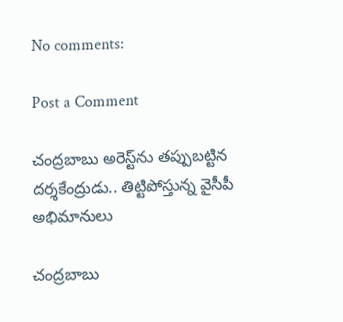No comments:

Post a Comment

చంద్రబాబు అరెస్ట్‌ను తప్పుబట్టిన దర్శకేంద్రుడు.. తిట్టిపోస్తున్న వైసీపీ అభిమానులు

చంద్రబాబు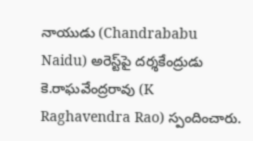నాయుడు (Chandrababu Naidu) అరెస్ట్‌పై దర్శకేంద్రుడు కె.రాఘవేంద్రరావు (K Raghavendra Rao) స్పందించారు.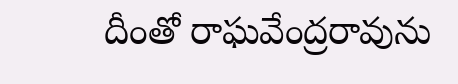దీంతో రాఘవేంద్రరావును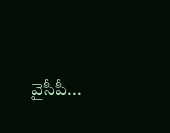వైసీపీ...